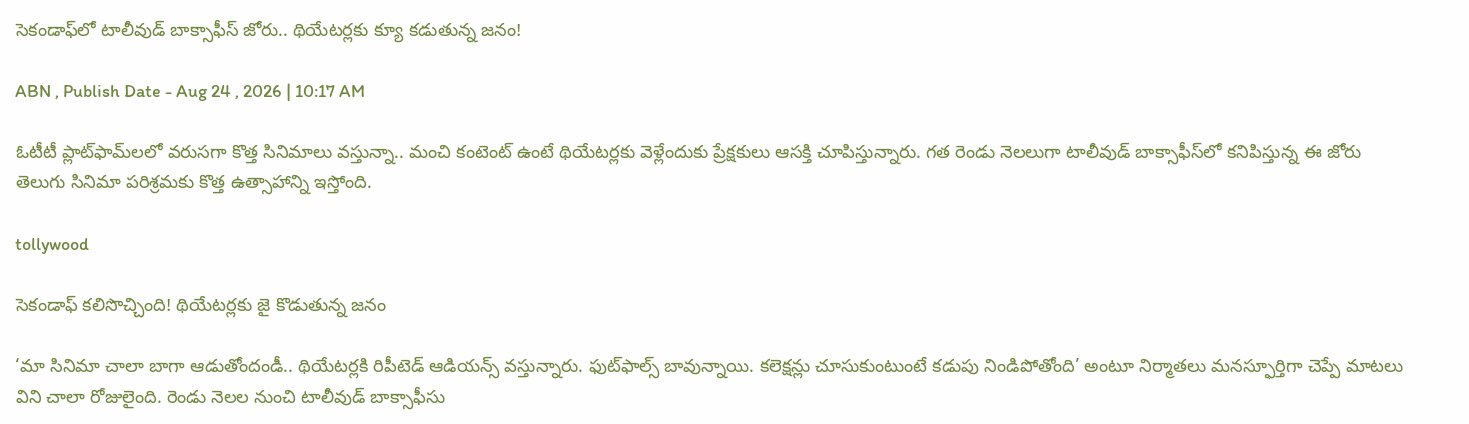సెకండాఫ్‌లో టాలీవుడ్ బాక్సాఫీస్ జోరు.. థియేటర్లకు క్యూ కడుతున్న జనం!

ABN , Publish Date - Aug 24 , 2026 | 10:17 AM

ఓటీటీ ప్లాట్‌ఫామ్‌లలో వరుసగా కొత్త సినిమాలు వస్తున్నా.. మంచి కంటెంట్ ఉంటే థియేటర్లకు వెళ్లేందుకు ప్రేక్షకులు ఆసక్తి చూపిస్తున్నారు. గత రెండు నెలలుగా టాలీవుడ్ బాక్సాఫీస్‌లో కనిపిస్తున్న ఈ జోరు తెలుగు సినిమా పరిశ్రమకు కొత్త ఉత్సాహాన్ని ఇస్తోంది.

tollywood

సెకండాఫ్‌ కలిసొచ్చింది! థియేటర్లకు జై కొడుతున్న జనం

‘మా సినిమా చాలా బాగా ఆడుతోందండీ.. థియేటర్లకి రిపీటెడ్‌ ఆడియన్స్‌ వస్తున్నారు. ఫుట్‌ఫాల్స్‌ బావున్నాయి. కలెక్షన్లు చూసుకుంటుంటే కడుపు నిండిపోతోంది’ అంటూ నిర్మాతలు మనస్ఫూర్తిగా చెప్పే మాటలు విని చాలా రోజులైంది. రెండు నెలల నుంచి టాలీవుడ్‌ బాక్సాఫీసు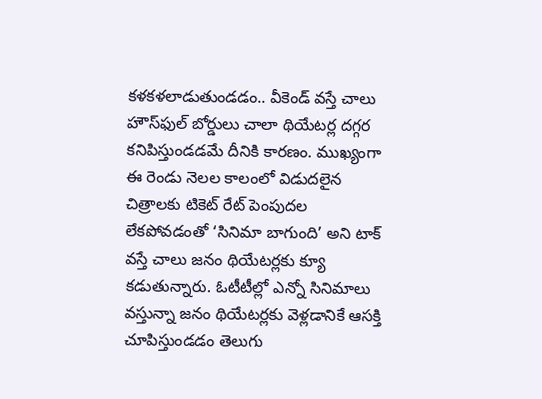కళకళలాడుతుండడం.. వీకెండ్‌ వస్తే చాలు హౌస్‌ఫుల్‌ బోర్డులు చాలా థియేటర్ల దగ్గర కనిపిస్తుండడమే దీనికి కారణం. ముఖ్యంగా ఈ రెండు నెలల కాలంలో విడుదలైన చిత్రాలకు టికెట్‌ రేట్‌ పెంపుదల లేకపోవడంతో ‘సినిమా బాగుంది’ అని టాక్‌ వస్తే చాలు జనం థియేటర్లకు క్యూ కడుతున్నారు. ఓటీటీల్లో ఎన్నో సినిమాలు వస్తున్నా జనం థియేటర్లకు వెళ్లడానికే ఆసక్తి చూపిస్తుండడం తెలుగు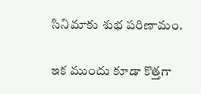సినిమాకు శుభ పరిణామం.

ఇక ముందు కూడా కొత్తగా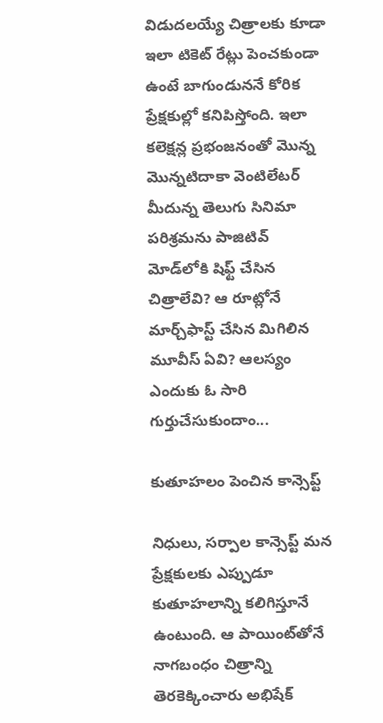విడుదలయ్యే చిత్రాలకు కూడా ఇలా టికెట్‌ రేట్లు పెంచకుండా ఉంటే బాగుండుననే కోరిక ప్రేక్షకుల్లో కనిపిస్తోంది. ఇలా కలెక్షన్ల ప్రభంజనంతో మొన్న మొన్నటిదాకా వెంటిలేటర్‌ మీదున్న తెలుగు సినిమా పరిశ్రమను పాజిటివ్‌ మోడ్‌లోకి షిఫ్ట్‌ చేసిన చిత్రాలేవి? ఆ రూట్లోనే మార్చ్‌ఫాస్ట్‌ చేసిన మిగిలిన మూవీస్‌ ఏవి? ఆలస్యం ఎందుకు ఓ సారి గుర్తుచేసుకుందాం...

కుతూహలం పెంచిన కాన్సెప్ట్‌

నిధులు, సర్పాల కాన్సెప్ట్‌ మన ప్రేక్షకులకు ఎప్పుడూ కుతూహలాన్ని కలిగిస్తూనే ఉంటుంది. ఆ పాయింట్‌తోనే నాగబంధం చిత్రాన్ని తెరకెక్కించారు అభిషేక్‌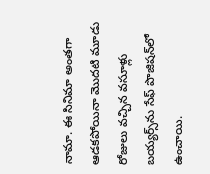నామా. ఈ సినిమా అంతగా ఆడకపోయినా మొదటి మూడు రోజులు వచ్చిన వసూళ్లు బయ్యర్స్‌ను సేఫ్‌ పొజిషన్‌లో ఉంచాయి.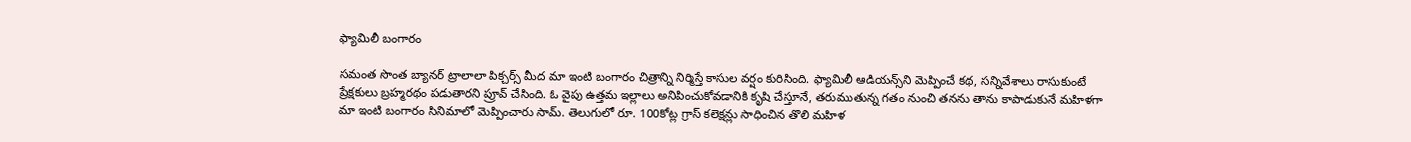ఫ్యామిలీ బంగారం

సమంత సొంత బ్యానర్‌ ట్రాలాలా పిక్చర్స్‌ మీద మా ఇంటి బంగారం చిత్రాన్ని నిర్మిస్తే కాసుల వర్షం కురిసింది. ఫ్యామిలీ ఆడియన్స్‌ని మెప్పించే కథ, సన్నివేశాలు రాసుకుంటే ప్రేక్షకులు బ్రహ్మరథం పడుతారని ప్రూవ్‌ చేసింది. ఓ వైపు ఉత్తమ ఇల్లాలు అనిపించుకోవడానికి కృషి చేస్తూనే, తరుముతున్న గతం నుంచి తనను తాను కాపాడుకునే మహిళగా మా ఇంటి బంగారం సినిమాలో మెప్పించారు సామ్‌. తెలుగులో రూ. 100కోట్ల గ్రాస్‌ కలెక్షన్లు సాధించిన తొలి మహిళ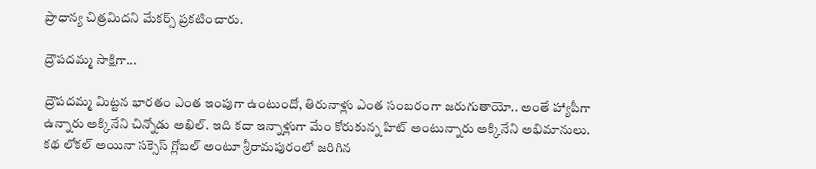ప్రాధాన్య చిత్రమిదని మేకర్స్‌ ప్రకటించారు.

ద్రౌపదమ్మ సాక్షిగా...

ద్రౌపదమ్మ మిట్టన భారతం ఎంత ఇంపుగా ఉంటుందో, తిరునాళ్లు ఎంత సంబరంగా జరుగుతాయో.. అంతే హ్యాపీగా ఉన్నారు అక్కినేని చిన్నోడు అఖిల్‌. ఇది కదా ఇన్నాళ్లుగా మేం కోరుకున్న హిట్‌ అంటున్నారు అక్కినేని అభిమానులు. కథ లోకల్‌ అయినా సక్సెస్‌ గ్లోబల్‌ అంటూ శ్రీరామపురంలో జరిగిన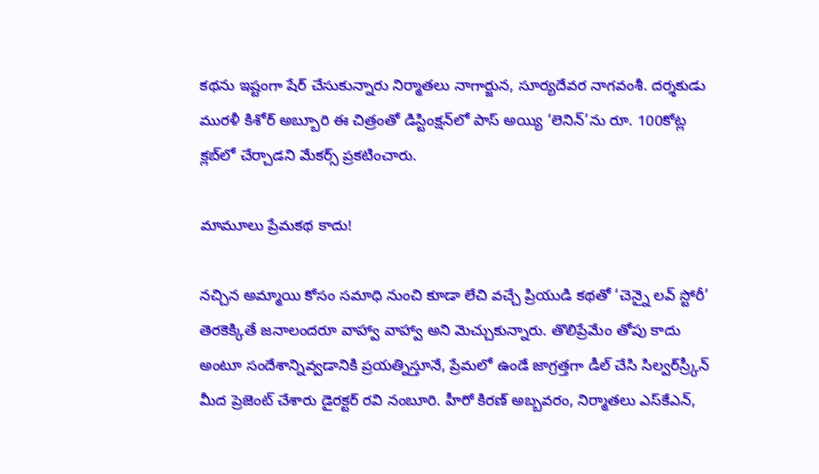కథను ఇష్టంగా షేర్‌ చేసుకున్నారు నిర్మాతలు నాగార్జున, సూర్యదేవర నాగవంశీ. దర్శకుడు మురళీ కిశోర్‌ అబ్బూరి ఈ చిత్రంతో డిస్టింక్షన్‌లో పాస్‌ అయ్యి ‘లెనిన్‌’ను రూ. 100కోట్ల క్లబ్‌లో చేర్చాడని మేకర్స్‌ ప్రకటించారు.

మామూలు ప్రేమకథ కాదు!

నచ్చిన అమ్మాయి కోసం సమాధి నుంచి కూడా లేచి వచ్చే ప్రియుడి కథతో ‘చెన్నై లవ్‌ స్టోరీ’ తెరకెక్కితే జనాలందరూ వాహ్వా వాహ్వా అని మెచ్చుకున్నారు. తొలిప్రేమేం తోపు కాదు అంటూ సందేశాన్నివ్వడానికి ప్రయత్నిస్తూనే, ప్రేమలో ఉండే జాగ్రత్తగా డీల్‌ చేసి సిల్వర్‌స్ర్కీన్‌ మీద ప్రెజెంట్‌ చేశారు డైరక్టర్‌ రవి నంబూరి. హీరో కిరణ్‌ అబ్బవరం, నిర్మాతలు ఎస్‌కేఎన్‌,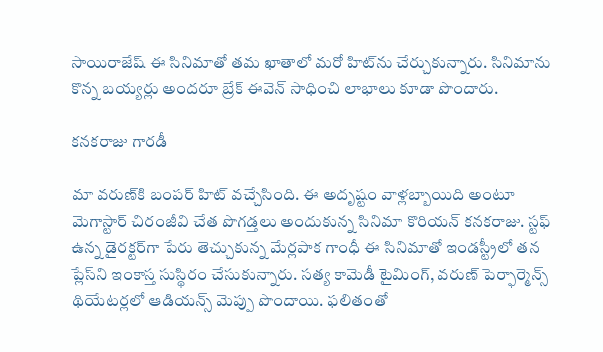సాయిరాజేష్‌ ఈ సినిమాతో తమ ఖాతాలో మరో హిట్‌ను చేర్చుకున్నారు. సినిమాను కొన్న బయ్యర్లు అందరూ బ్రేక్‌ ఈవెన్‌ సాధించి లాభాలు కూడా పొందారు.

కనకరాజు గారడీ

మా వరుణ్‌కి బంపర్‌ హిట్‌ వచ్చేసింది. ఈ అదృష్టం వాళ్లబ్బాయిది అంటూ మెగాస్టార్‌ చిరంజీవి చేత పొగడ్తలు అందుకున్న సినిమా కొరియన్‌ కనకరాజు. స్టఫ్‌ ఉన్న డైరక్టర్‌గా పేరు తెచ్చుకున్న మేర్లపాక గాంధీ ఈ సినిమాతో ఇండస్ట్రీలో తన ప్లేస్‌ని ఇంకాస్త సుస్థిరం చేసుకున్నారు. సత్య కామెడీ టైమింగ్‌, వరుణ్‌ పెర్ఫార్మెన్స్‌ థియేటర్లలో ఆడియన్స్‌ మెప్పు పొందాయి. ఫలితంతో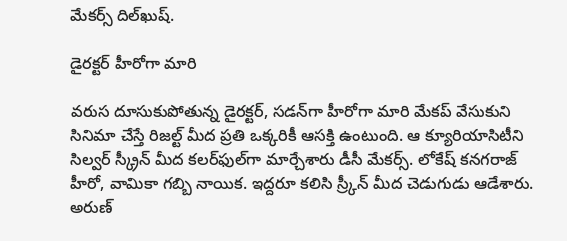మేకర్స్‌ దిల్‌ఖుష్‌.

డైరక్టర్‌ హీరోగా మారి

వరుస దూసుకుపోతున్న డైరక్టర్‌, సడన్‌గా హీరోగా మారి మేకప్‌ వేసుకుని సినిమా చేస్తే రిజల్ట్‌ మీద ప్రతి ఒక్కరికీ ఆసక్తి ఉంటుంది. ఆ క్యూరియాసిటీని సిల్వర్ స్క్రీన్‌ మీద కలర్‌ఫుల్‌గా మార్చేశారు డీసీ మేకర్స్‌. లోకేష్‌ కనగరాజ్‌ హీరో, వామికా గబ్బి నాయిక. ఇద్దరూ కలిసి స్ర్కీన్‌ మీద చెడుగుడు ఆడేశారు. అరుణ్‌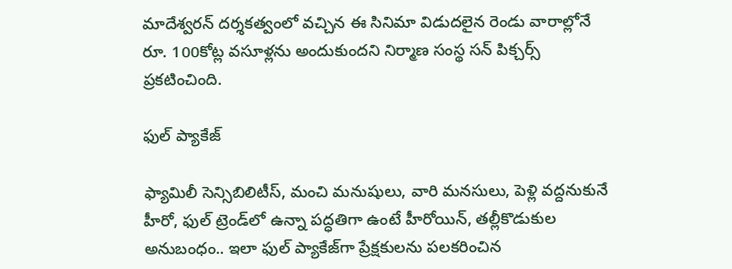మాదేశ్వరన్‌ దర్శకత్వంలో వచ్చిన ఈ సినిమా విడుదలైన రెండు వారాల్లోనే రూ. 100కోట్ల వసూళ్లను అందుకుందని నిర్మాణ సంస్థ సన్‌ పిక్చర్స్‌ ప్రకటించింది.

ఫుల్‌ ప్యాకేజ్‌

ఫ్యామిలీ సెన్సిబిలిటీస్‌, మంచి మనుషులు, వారి మనసులు, పెళ్లి వద్దనుకునే హీరో, ఫుల్‌ ట్రెండ్‌లో ఉన్నా పద్ధతిగా ఉంటే హీరోయిన్‌, తల్లీకొడుకుల అనుబంధం.. ఇలా ఫుల్‌ ప్యాకేజ్‌గా ప్రేక్షకులను పలకరించిన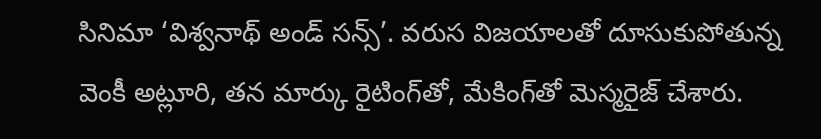సినిమా ‘విశ్వనాథ్‌ అండ్‌ సన్స్‌’. వరుస విజయాలతో దూసుకుపోతున్న వెంకీ అట్లూరి, తన మార్కు రైటింగ్‌తో, మేకింగ్‌తో మెస్మరైజ్‌ చేశారు.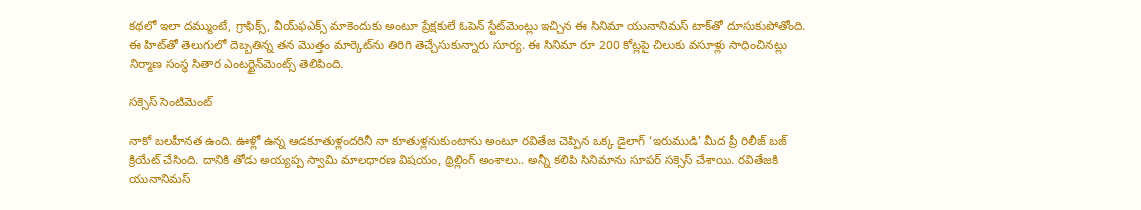కథలో ఇలా దమ్ముంటే, గ్రాఫిక్స్‌, వీయ్‌ఫఎక్స్‌ మాకెందుకు అంటూ ప్రేక్షకులే ఓపెన్‌ స్టేట్‌మెంట్లు ఇచ్చిన ఈ సినిమా యునానిమస్‌ టాక్‌తో దూసుకుపోతోంది. ఈ హిట్‌తో తెలుగులో దెబ్బతిన్న తన మొత్తం మార్కెట్‌ను తిరిగి తెచ్చేసుకున్నారు సూర్య. ఈ సినిమా రూ 200 కోట్లపై చిలుకు వసూళ్లు సాధించినట్లు నిర్మాణ సంస్థ సితార ఎంటర్టైన్‌మెంట్స్‌ తెలిపింది.

సక్సెస్‌ సెంటిమెంట్‌

నాకో బలహీనత ఉంది. ఊళ్లో ఉన్న ఆడకూతుళ్లందరినీ నా కూతుళ్లనుకుంటాను అంటూ రవితేజ చెప్పిన ఒక్క డైలాగ్‌ ‘ఇరుముడి’ మీద ప్రీ రిలీజ్‌ బజ్‌ క్రియేట్‌ చేసింది. దానికి తోడు అయ్యప్ప స్వామి మాలధారణ విషయం, థ్రిల్లింగ్‌ అంశాలు.. అన్నీ కలిపి సినిమాను సూపర్‌ సక్సెస్‌ చేశాయి. రవితేజకి యునానిమస్‌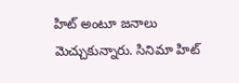హిట్‌ అంటూ జనాలు మెచ్చుకున్నారు. సినిమా హిట్‌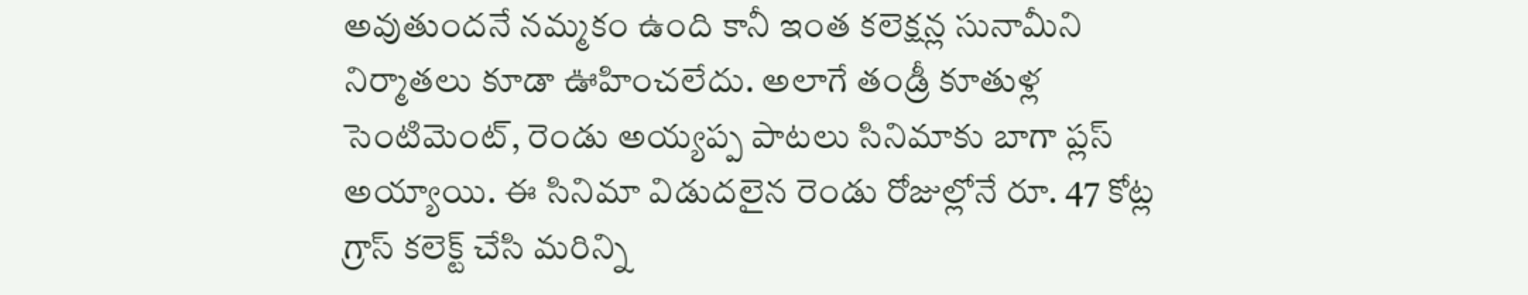అవుతుందనే నమ్మకం ఉంది కానీ ఇంత కలెక్షన్ల సునామీని నిర్మాతలు కూడా ఊహించలేదు. అలాగే తండ్రీ కూతుళ్ల సెంటిమెంట్‌, రెండు అయ్యప్ప పాటలు సినిమాకు బాగా ప్లస్‌ అయ్యాయి. ఈ సినిమా విడుదలైన రెండు రోజుల్లోనే రూ. 47 కోట్ల గ్రాస్‌ కలెక్ట్‌ చేసి మరిన్ని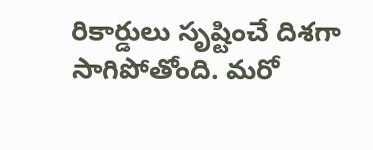రికార్డులు సృష్టించే దిశగా సాగిపోతోంది. మరో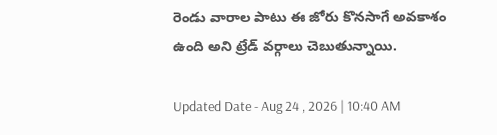రెండు వారాల పాటు ఈ జోరు కొనసాగే అవకాశం ఉంది అని ట్రేడ్‌ వర్గాలు చెబుతున్నాయి.

Updated Date - Aug 24 , 2026 | 10:40 AM